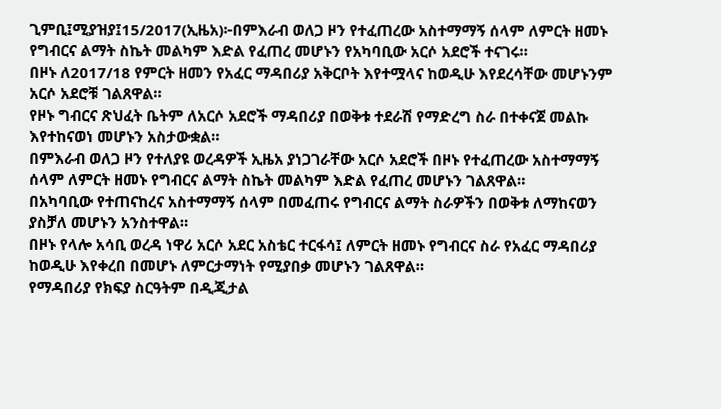ጊምቢ፤ሚያዝያ፤15/2017(ኢዜአ)፦በምእራብ ወለጋ ዞን የተፈጠረው አስተማማኝ ሰላም ለምርት ዘመኑ የግብርና ልማት ስኬት መልካም እድል የፈጠረ መሆኑን የአካባቢው አርሶ አደሮች ተናገሩ።
በዞኑ ለ2017/18 የምርት ዘመን የአፈር ማዳበሪያ አቅርቦት እየተሟላና ከወዲሁ እየደረሳቸው መሆኑንም አርሶ አደሮቹ ገልጸዋል።
የዞኑ ግብርና ጽህፈት ቤትም ለአርሶ አደሮች ማዳበሪያ በወቅቱ ተደራሽ የማድረግ ስራ በተቀናጀ መልኩ እየተከናወነ መሆኑን አስታውቋል።
በምእራብ ወለጋ ዞን የተለያዩ ወረዳዎች ኢዜአ ያነጋገራቸው አርሶ አደሮች በዞኑ የተፈጠረው አስተማማኝ ሰላም ለምርት ዘመኑ የግብርና ልማት ስኬት መልካም እድል የፈጠረ መሆኑን ገልጸዋል።
በአካባቢው የተጠናከረና አስተማማኝ ሰላም በመፈጠሩ የግብርና ልማት ስራዎችን በወቅቱ ለማከናወን ያስቻለ መሆኑን አንስተዋል።
በዞኑ የላሎ አሳቢ ወረዳ ነዋሪ አርሶ አደር አስቴር ተርፋሳ፤ ለምርት ዘመኑ የግብርና ስራ የአፈር ማዳበሪያ ከወዲሁ እየቀረበ በመሆኑ ለምርታማነት የሚያበቃ መሆኑን ገልጸዋል።
የማዳበሪያ የክፍያ ስርዓትም በዲጂታል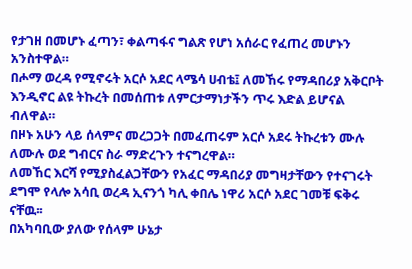የታገዘ በመሆኑ ፈጣን፣ ቀልጣፋና ግልጽ የሆነ አሰራር የፈጠረ መሆኑን አንስተዋል።
በሖማ ወረዳ የሚኖሩት አርሶ አደር ላሜሳ ሀብቴ፤ ለመኸሩ የማዳበሪያ አቅርቦት እንዲኖር ልዩ ትኩረት በመሰጠቱ ለምርታማነታችን ጥሩ እድል ይሆናል ብለዋል።
በዞኑ አሁን ላይ ሰላምና መረጋጋት በመፈጠሩም አርሶ አደሩ ትኩረቱን ሙሉ ለሙሉ ወደ ግብርና ስራ ማድረጉን ተናግረዋል።
ለመኸር እርሻ የሚያስፈልጋቸውን የአፈር ማዳበሪያ መግዛታቸውን የተናገሩት ደግሞ የላሎ አሳቢ ወረዳ ኢናንጎ ካሊ ቀበሌ ነዋሪ አርሶ አደር ገመቹ ፍቅሩ ናቸዉ፡፡
በአካባቢው ያለው የሰላም ሁኔታ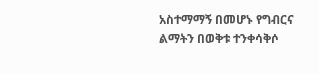አስተማማኝ በመሆኑ የግብርና ልማትን በወቅቱ ተንቀሳቅሶ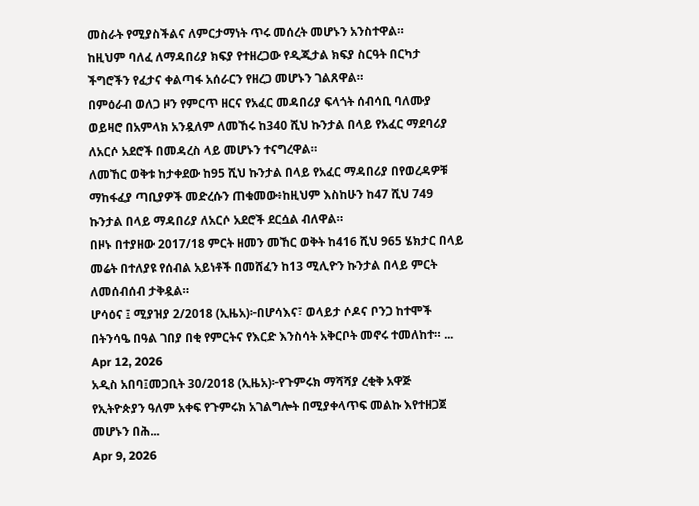መስራት የሚያስችልና ለምርታማነት ጥሩ መሰረት መሆኑን አንስተዋል።
ከዚህም ባለፈ ለማዳበሪያ ክፍያ የተዘረጋው የዲጂታል ክፍያ ስርዓት በርካታ ችግሮችን የፈታና ቀልጣፋ አሰራርን የዘረጋ መሆኑን ገልጸዋል።
በምዕራብ ወለጋ ዞን የምርጥ ዘርና የአፈር መዳበሪያ ፍላጎት ሰብሳቢ ባለሙያ ወይዛሮ በአምላክ አንዷለም ለመኸሩ ከ340 ሺህ ኩንታል በላይ የአፈር ማደባሪያ ለአርሶ አደሮች በመዳረስ ላይ መሆኑን ተናግረዋል።
ለመኸር ወቅቱ ከታቀደው ከ95 ሺህ ኩንታል በላይ የአፈር ማዳበሪያ በየወረዳዎቹ ማከፋፈያ ጣቢያዎች መድረሱን ጠቁመው፥ከዚህም እስከሁን ከ47 ሺህ 749 ኩንታል በላይ ማዳበሪያ ለአርሶ አደሮች ደርሷል ብለዋል።
በዞኑ በተያዘው 2017/18 ምርት ዘመን መኸር ወቅት ከ416 ሺህ 965 ሄክታር በላይ መሬት በተለያዩ የሰብል አይነቶች በመሸፈን ከ13 ሚሊዮን ኩንታል በላይ ምርት ለመሰብሰብ ታቅዷል።
ሆሳዕና ፤ ሚያዝያ 2/2018 (ኢዜአ)፦በሆሳእና፣ ወላይታ ሶዶና ቦንጋ ከተሞች በትንሳዔ በዓል ገበያ በቂ የምርትና የእርድ እንስሳት አቅርቦት መኖሩ ተመለከተ። ...
Apr 12, 2026
አዲስ አበባ፤መጋቢት 30/2018 (ኢዜአ)፦የጉምሩክ ማሻሻያ ረቂቅ አዋጅ የኢትዮጵያን ዓለም አቀፍ የጉምሩክ አገልግሎት በሚያቀላጥፍ መልኩ እየተዘጋጀ መሆኑን በሕ...
Apr 9, 2026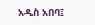አዲስ አበባ፤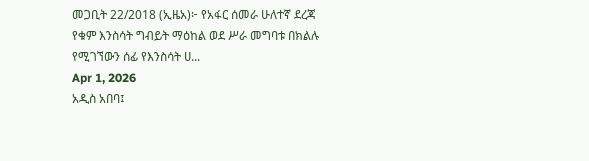መጋቢት 22/2018 (ኢዜአ)፦ የአፋር ሰመራ ሁለተኛ ደረጃ የቁም እንስሳት ግብይት ማዕከል ወደ ሥራ መግባቱ በክልሉ የሚገኘውን ሰፊ የእንስሳት ሀ...
Apr 1, 2026
አዲስ አበባ፤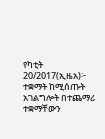የካቲት 20/2017(ኢዜአ)፦ ተቋማት ከሚሰጡት አገልግሎት በተጨማሪ ተቋማቸውን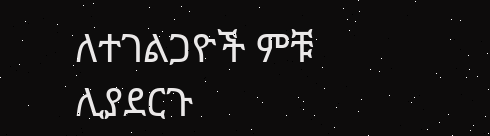ለተገልጋዮች ምቹ ሊያደርጉ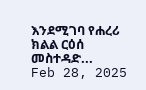እንደሚገባ የሐረሪ ክልል ርዕሰ መስተዳድ...
Feb 28, 2025